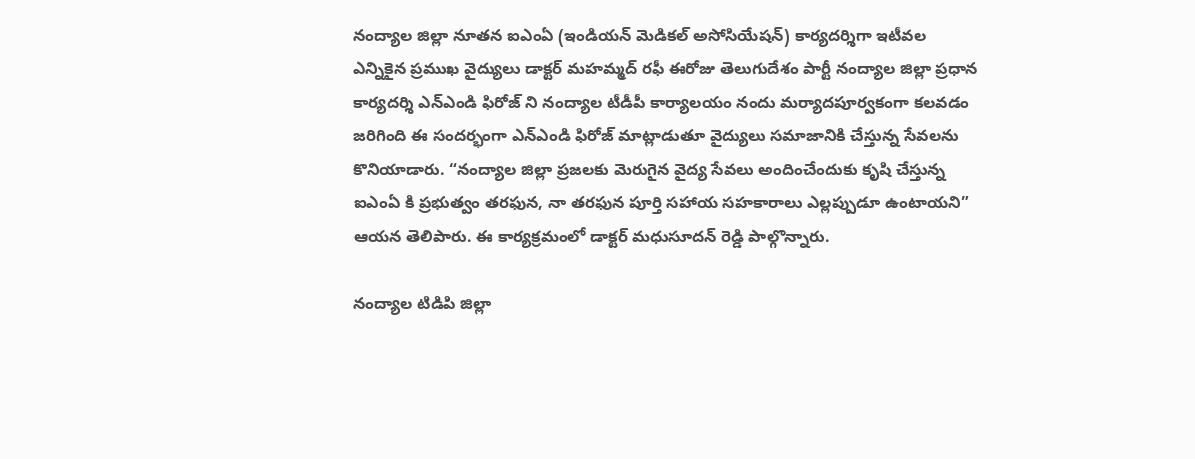నంద్యాల జిల్లా నూతన ఐఎంఏ (ఇండియన్ మెడికల్ అసోసియేషన్) కార్యదర్శిగా ఇటీవల ఎన్నికైన ప్రముఖ వైద్యులు డాక్టర్ మహమ్మద్ రఫీ ఈరోజు తెలుగుదేశం పార్టీ నంద్యాల జిల్లా ప్రధాన కార్యదర్శి ఎన్ఎండి ఫిరోజ్ ని నంద్యాల టీడీపీ కార్యాలయం నందు మర్యాదపూర్వకంగా కలవడం జరిగింది ఈ సందర్భంగా ఎన్ఎండి ఫిరోజ్ మాట్లాడుతూ వైద్యులు సమాజానికి చేస్తున్న సేవలను కొనియాడారు. “నంద్యాల జిల్లా ప్రజలకు మెరుగైన వైద్య సేవలు అందించేందుకు కృషి చేస్తున్న ఐఎంఏ కి ప్రభుత్వం తరఫున, నా తరఫున పూర్తి సహాయ సహకారాలు ఎల్లప్పుడూ ఉంటాయని” ఆయన తెలిపారు. ఈ కార్యక్రమంలో డాక్టర్ మధుసూదన్ రెడ్డి పాల్గొన్నారు.

నంద్యాల టిడిపి జిల్లా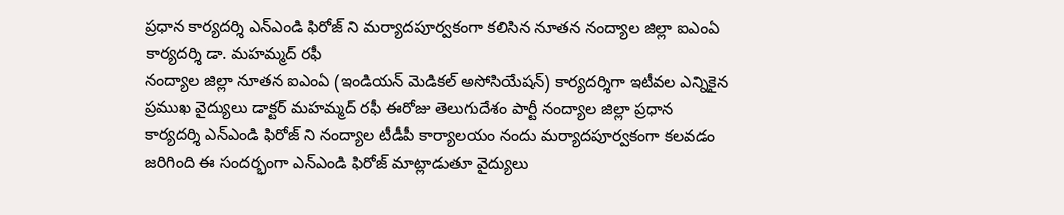ప్రధాన కార్యదర్శి ఎన్ఎండి ఫిరోజ్ ని మర్యాదపూర్వకంగా కలిసిన నూతన నంద్యాల జిల్లా ఐఎంఏ కార్యదర్శి డా. మహమ్మద్ రఫీ
నంద్యాల జిల్లా నూతన ఐఎంఏ (ఇండియన్ మెడికల్ అసోసియేషన్) కార్యదర్శిగా ఇటీవల ఎన్నికైన ప్రముఖ వైద్యులు డాక్టర్ మహమ్మద్ రఫీ ఈరోజు తెలుగుదేశం పార్టీ నంద్యాల జిల్లా ప్రధాన కార్యదర్శి ఎన్ఎండి ఫిరోజ్ ని నంద్యాల టీడీపీ కార్యాలయం నందు మర్యాదపూర్వకంగా కలవడం జరిగింది ఈ సందర్భంగా ఎన్ఎండి ఫిరోజ్ మాట్లాడుతూ వైద్యులు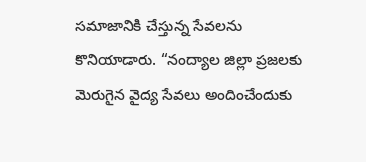సమాజానికి చేస్తున్న సేవలను కొనియాడారు. “నంద్యాల జిల్లా ప్రజలకు మెరుగైన వైద్య సేవలు అందించేందుకు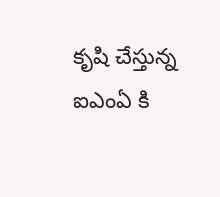కృషి చేస్తున్న ఐఎంఏ కి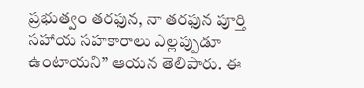ప్రభుత్వం తరఫున, నా తరఫున పూర్తి సహాయ సహకారాలు ఎల్లప్పుడూ ఉంటాయని” ఆయన తెలిపారు. ఈ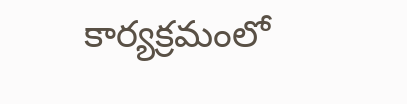కార్యక్రమంలో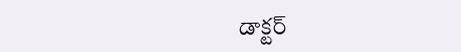డాక్టర్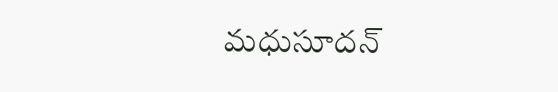మధుసూదన్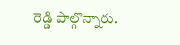రెడ్డి పాల్గొన్నారు.